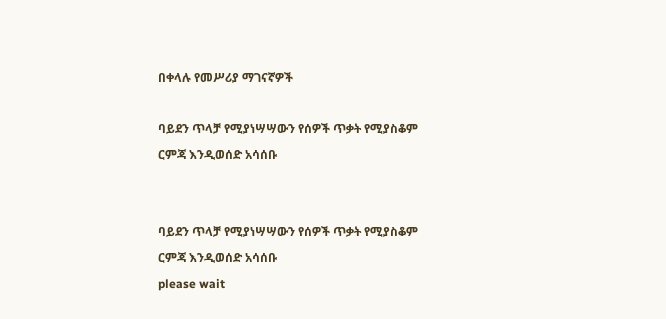በቀላሉ የመሥሪያ ማገናኛዎች

ባይደን ጥላቻ የሚያነሣሣውን የሰዎች ጥቃት የሚያስቆም ርምጃ እንዲወሰድ አሳሰቡ


ባይደን ጥላቻ የሚያነሣሣውን የሰዎች ጥቃት የሚያስቆም ርምጃ እንዲወሰድ አሳሰቡ
please wait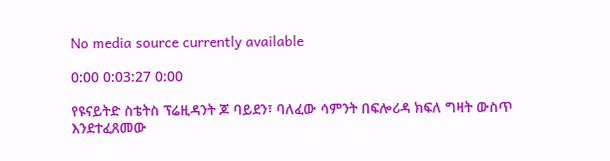No media source currently available

0:00 0:03:27 0:00

የዩናይትድ ስቴትስ ፕሬዚዳንት ጆ ባይደን፣ ባለፈው ሳምንት በፍሎሪዳ ክፍለ ግዛት ውስጥ እንደተፈጸመው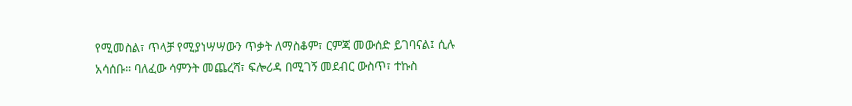የሚመስል፣ ጥላቻ የሚያነሣሣውን ጥቃት ለማስቆም፣ ርምጃ መውሰድ ይገባናል፤ ሲሉ አሳሰቡ። ባለፈው ሳምንት መጨረሻ፣ ፍሎሪዳ በሚገኝ መደብር ውስጥ፣ ተኩስ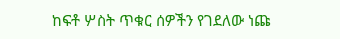ከፍቶ ሦስት ጥቁር ሰዎችን የገደለው ነጩ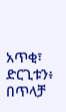አጥቂ፣ ድርጊቱን፥ በጥላቻ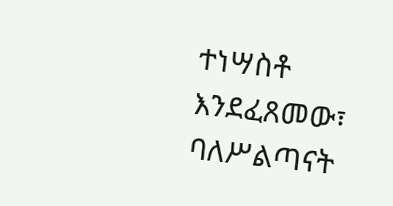ተነሣስቶ እንደፈጸመው፣ ባለሥልጣናት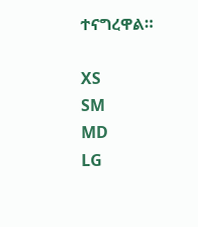ተናግረዋል።

XS
SM
MD
LG